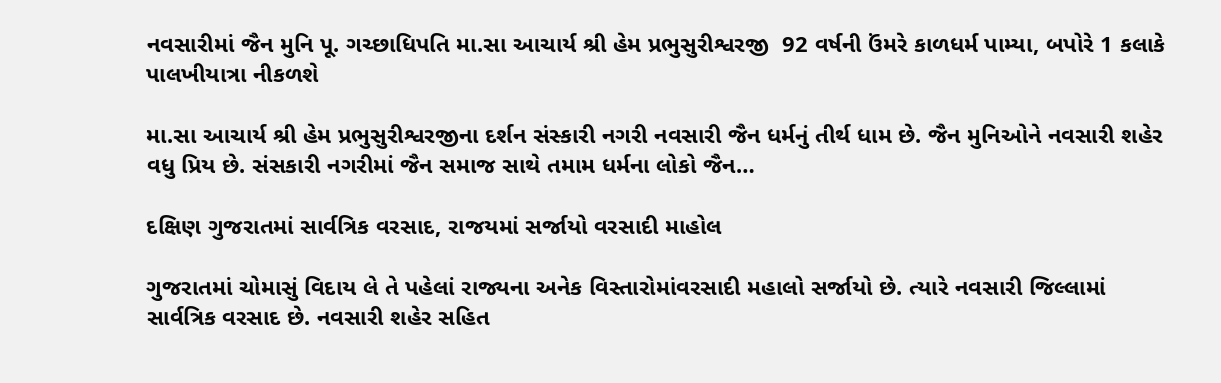નવસારીમાં જૈન મુનિ પૂ. ગચ્છાધિપતિ મા.સા આચાર્ય શ્રી હેમ પ્રભુસુરીશ્વરજી  92 વર્ષની ઉંમરે કાળધર્મ પામ્યા, બપોરે 1 કલાકે પાલખીયાત્રા નીકળશે

મા.સા આચાર્ય શ્રી હેમ પ્રભુસુરીશ્વરજીના દર્શન સંસ્કારી નગરી નવસારી જૈન ધર્મનું તીર્થ ધામ છે. જૈન મુનિઓને નવસારી શહેર વધુ પ્રિય છે. સંસકારી નગરીમાં જૈન સમાજ સાથે તમામ ધર્મના લોકો જૈન…

દક્ષિણ ગુજરાતમાં સાર્વત્રિક વરસાદ, રાજયમાં સર્જાયો વરસાદી માહોલ

ગુજરાતમાં ચોમાસું વિદાય લે તે પહેલાં રાજ્યના અનેક વિસ્તારોમાંવરસાદી મહાલો સર્જાયો છે. ત્યારે નવસારી જિલ્લામાં સાર્વત્રિક વરસાદ છે. નવસારી શહેર સહિત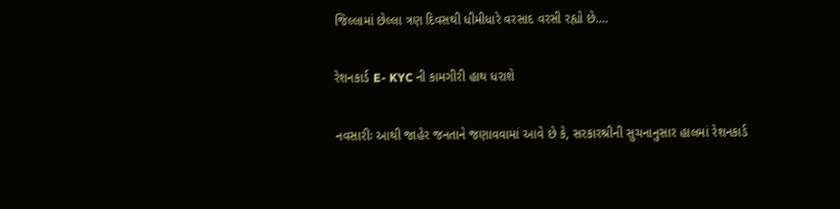જિલ્લામાં છેલ્લા ત્રણ દિવસથી ધીમીધારે વરસાદ વરસી રહ્યો છે.…

રેશનકાર્ડ E- KYC ની કામગીરી હાથ ધરાશે

નવસારીઃ આથી જાહેર જનતાને જણાવવામાં આવે છે કે, સરકારશ્રીની સુચનાનુસાર હાલમાં રેશનકાર્ડ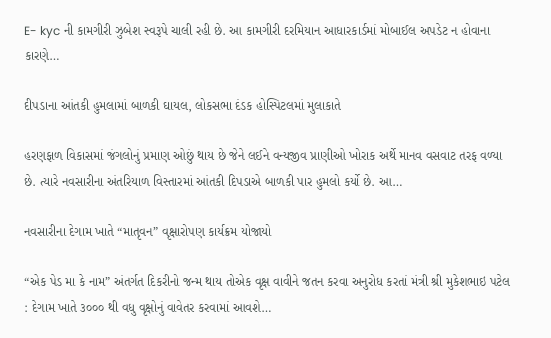E- kyc ની કામગીરી ઝુબેશ સ્વરૂપે ચાલી રહી છે. આ કામગીરી દરમિયાન આધારકાર્ડમાં મોબાઈલ અપડેટ ન હોવાના કારણે…

દીપડાના આંતકી હુમલામાં બાળકી ઘાયલ, લોકસભા દંડક હોસ્પિટલમાં મુલાકાતે

હરણફાળ વિકાસમાં જંગલોનું પ્રમાણ ઓછું થાય છે જેને લઈને વન્યજીવ પ્રાણીઓ ખોરાક અર્થે માનવ વસવાટ તરફ વળ્યા છે. ત્યારે નવસારીના અંતરિયાળ વિસ્તારમાં આંતકી દિપડાએ બાળકી પાર હુમલો કર્યો છે. આ…

નવસારીના દેગામ ખાતે “માતૃવન” વૃક્ષારોપણ કાર્યક્રમ યોજાયો

“એક પેડ મા કે નામ” અંતર્ગત દિકરીનો જન્મ થાય તોએક વૃક્ષ વાવીને જતન કરવા અનુરોધ કરતાં મંત્રી શ્રી મુકેશભાઇ પટેલ : દેગામ ખાતે ૩૦૦૦ થી વધુ વૃક્ષોનું વાવેતર કરવામાં આવશે…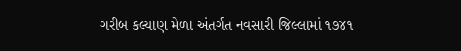ગરીબ કલ્યાણ મેળા અંતર્ગત નવસારી જિલ્લામાં ૧૭૪૧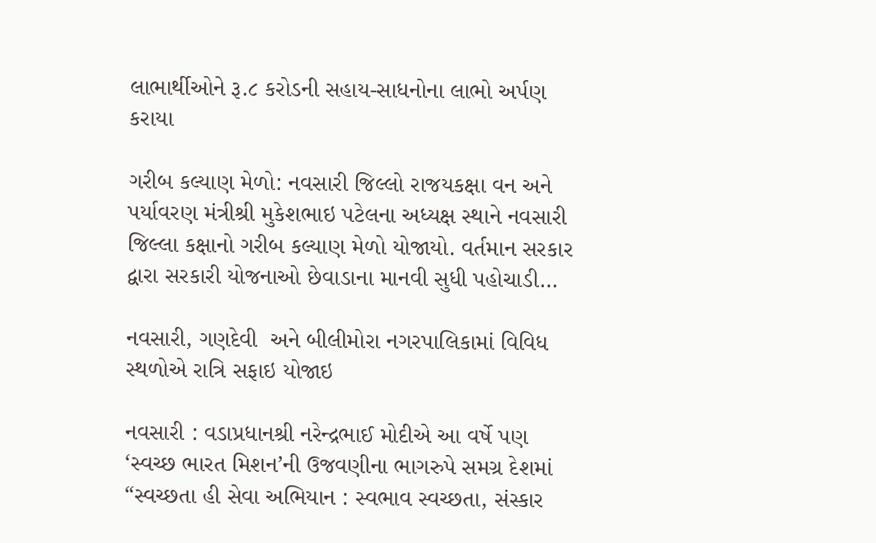લાભાર્થીઓને રૂ.૮ કરોડની સહાય-સાધનોના લાભો અર્પણ કરાયા

ગરીબ કલ્યાણ મેળો: નવસારી જિલ્લો રાજયકક્ષા વન અને પર્યાવરણ મંત્રીશ્રી મુકેશભાઇ પટેલના અધ્યક્ષ સ્થાને નવસારી જિલ્લા કક્ષાનો ગરીબ કલ્યાણ મેળો યોજાયો. વર્તમાન સરકાર દ્વારા સરકારી યોજનાઓ છેવાડાના માનવી સુધી પહોચાડી…

નવસારી, ગણદેવી  અને બીલીમોરા નગરપાલિકામાં વિવિધ સ્થળોએ રાત્રિ સફાઇ યોજાઇ

નવસારી : વડાપ્રધાનશ્રી નરેન્દ્રભાઈ મોદીએ આ વર્ષે પણ ‘સ્વચ્છ ભારત મિશન’ની ઉજવણીના ભાગરુપે સમગ્ર દેશમાં “સ્વચ્છતા હી સેવા અભિયાન : સ્વભાવ સ્વચ્છતા, સંસ્કાર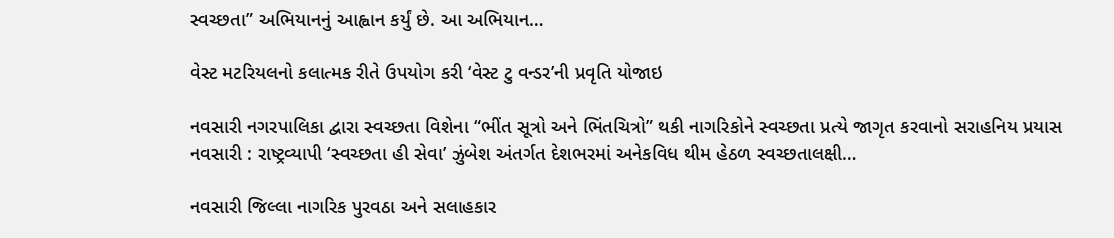સ્વચ્છતા” અભિયાનનું આહ્વાન કર્યું છે. આ અભિયાન…

વેસ્ટ મટરિયલનો કલાત્મક રીતે ઉપયોગ કરી ‘વેસ્ટ ટુ વન્ડર’ની પ્રવૃતિ યોજાઇ

નવસારી નગરપાલિકા દ્વારા સ્વચ્છતા વિશેના “ભીંત સૂત્રો અને ભિંતચિત્રો” થકી નાગરિકોને સ્વચ્છતા પ્રત્યે જાગૃત કરવાનો સરાહનિય પ્રયાસ નવસારી : રાષ્ટ્રવ્યાપી ‘સ્વચ્છતા હી સેવા’ ઝુંબેશ અંતર્ગત દેશભરમાં અનેકવિધ થીમ હેઠળ સ્વચ્છતાલક્ષી…

નવસારી જિલ્લા નાગરિક પુરવઠા અને સલાહકાર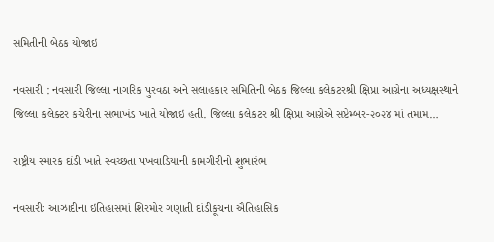સમિતીની બેઠક યોજાઇ

નવસારી : નવસારી જિલ્લા નાગરિક પુરવઠા અને સલાહકાર સમિતિની બેઠક જિલ્લા કલેકટરશ્રી ક્ષિપ્રા આગ્રેના અધ્યક્ષસ્થાને જિલ્લા કલેક્ટર કચેરીના સભાખંડ ખાતે યોજાઇ હતી. જિલ્લા કલેકટર શ્રી ક્ષિપ્રા આગ્રેએ સપ્ટેમ્બર-૨૦૨૪ માં તમામ…

રાષ્ટ્રીય સ્મારક દાંડી ખાતે સ્વચ્છતા પખવાડિયાની કામગીરીનો શુભારંભ

નવસારીઃ આઝાદીના ઇતિહાસમાં શિરમોર ગણાતી દાંડીકૂચના ઐતિહાસિક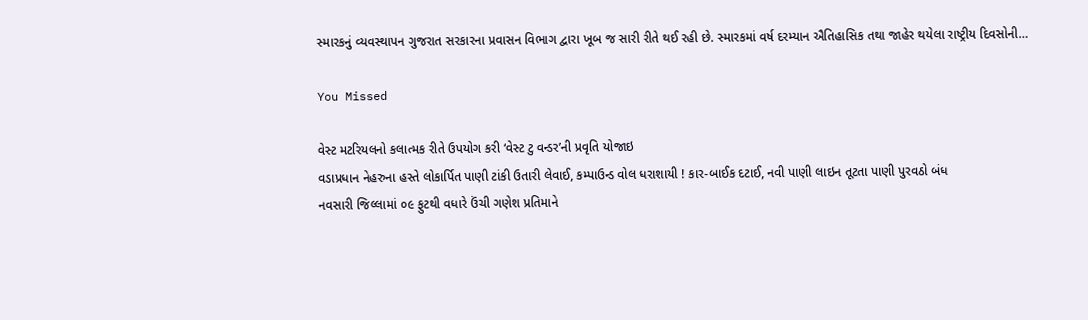સ્મારકનું વ્યવસ્થાપન ગુજરાત સરકારના પ્રવાસન વિભાગ દ્વારા ખૂબ જ સારી રીતે થઈ રહી છે. સ્મારકમાં વર્ષ દરમ્યાન ઐતિહાસિક તથા જાહેર થયેલા રાષ્ટ્રીય દિવસોની…

You Missed

વેસ્ટ મટરિયલનો કલાત્મક રીતે ઉપયોગ કરી ‘વેસ્ટ ટુ વન્ડર’ની પ્રવૃતિ યોજાઇ
વડાપ્રધાન નેહરુના હસ્તે લોકાર્પિત પાણી ટાંકી ઉતારી લેવાઈ, કમ્પાઉન્ડ વોલ ધરાશાયી ! કાર-બાઈક દટાઈ, નવી પાણી લાઇન તૂટતા પાણી પુરવઠો બંધ
નવસારી જિલ્લામાં ૦૯ ફુટથી વધારે ઉંચી ગણેશ પ્રતિમાને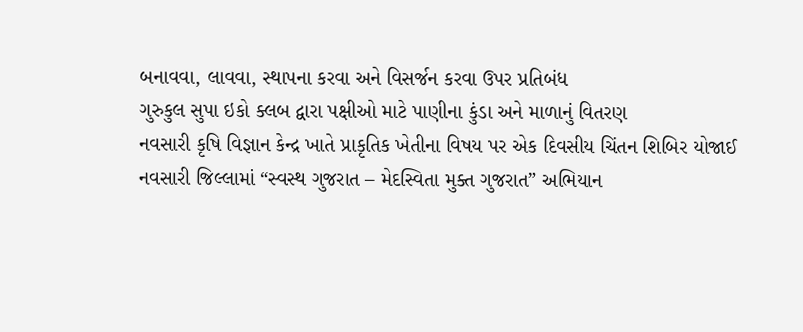બનાવવા, લાવવા, સ્થાપના કરવા અને વિસર્જન કરવા ઉપર પ્રતિબંધ
ગુરુકુલ સુપા ઇકો ક્લબ દ્વારા પક્ષીઓ માટે પાણીના કુંડા અને માળાનું વિતરણ
નવસારી કૃષિ વિજ્ઞાન કેન્દ્ર ખાતે પ્રાકૃતિક ખેતીના વિષય પર એક દિવસીય ચિંતન શિબિર યોજાઈ
નવસારી જિલ્લામાં “સ્વસ્થ ગુજરાત – મેદસ્વિતા મુક્ત ગુજરાત” અભિયાન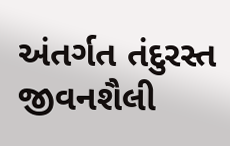અંતર્ગત તંદુરસ્ત જીવનશૈલી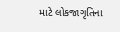માટે લોકજાગૃતિના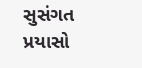સુસંગત પ્રયાસો